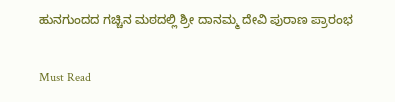ಹುನಗುಂದದ ಗಚ್ಚಿನ ಮಠದಲ್ಲಿ ಶ್ರೀ ದಾನಮ್ಮ ದೇವಿ ಪುರಾಣ ಪ್ರಾರಂಭ

Must Read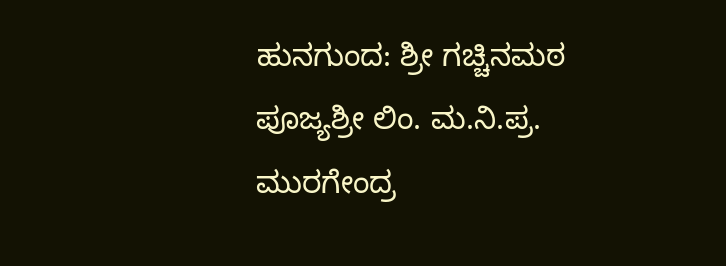ಹುನಗುಂದ: ಶ್ರೀ ಗಚ್ಚಿನಮಠ ಪೂಜ್ಯಶ್ರೀ ಲಿಂ. ಮ.ನಿ.ಪ್ರ. ಮುರಗೇಂದ್ರ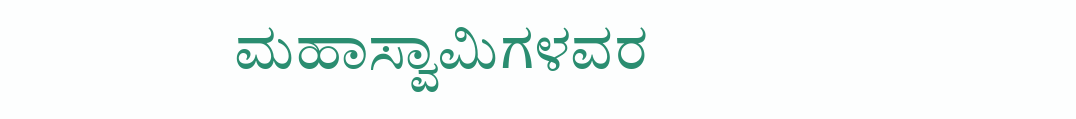ಮಹಾಸ್ವಾಮಿಗಳವರ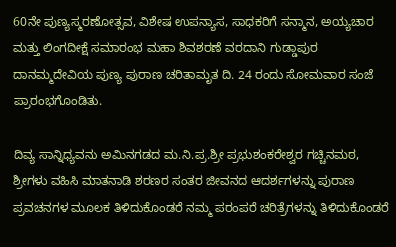60ನೇ ಪುಣ್ಯಸ್ಮರಣೋತ್ಸವ, ವಿಶೇಷ ಉಪನ್ಯಾಸ, ಸಾಧಕರಿಗೆ ಸನ್ಮಾನ, ಅಯ್ಯಚಾರ ಮತ್ತು ಲಿಂಗದೀಕ್ಷೆ ಸಮಾರಂಭ ಮಹಾ ಶಿವಶರಣೆ ವರದಾನಿ ಗುಡ್ಡಾಪುರ ದಾನಮ್ಮದೇವಿಯ ಪುಣ್ಯ ಪುರಾಣ ಚರಿತಾಮೃತ ದಿ. 24 ರಂದು ಸೋಮವಾರ ಸಂಜೆ ಪ್ರಾರಂಭಗೊಂಡಿತು.

ದಿವ್ಯ ಸಾನ್ನಿಧ್ಯವನು ಅಮಿನಗಡದ ಮ.ನಿ.ಪ್ರ.ಶ್ರೀ ಪ್ರಭುಶಂಕರೇಶ್ವರ ಗಚ್ಚಿನಮಠ, ಶ್ರೀಗಳು ವಹಿಸಿ ಮಾತನಾಡಿ ಶರಣರ ಸಂತರ ಜೀವನದ ಆದರ್ಶಗಳನ್ನು ಪುರಾಣ ಪ್ರವಚನಗಳ ಮೂಲಕ ತಿಳಿದುಕೊಂಡರೆ ನಮ್ಮ ಪರಂಪರೆ ಚರಿತ್ರೆಗಳನ್ನು ತಿಳಿದುಕೊಂಡರೆ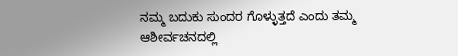ನಮ್ಮ ಬದುಕು ಸುಂದರ ಗೊಳ್ಳುತ್ತದೆ ಎಂದು ತಮ್ಮ ಆಶೀರ್ವಚನದಲ್ಲಿ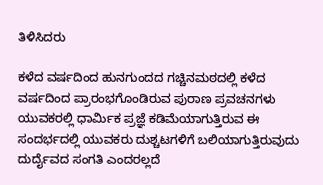ತಿಳಿಸಿದರು

ಕಳೆದ ವರ್ಷದಿಂದ ಹುನಗುಂದದ ಗಚ್ಚಿನಮಠದಲ್ಲಿ ಕಳೆದ ವರ್ಷದಿಂದ ಪ್ರಾರಂಭಗೊಂಡಿರುವ ಪುರಾಣ ಪ್ರವಚನಗಳು ಯುವಕರಲ್ಲಿ ಧಾರ್ಮಿಕ ಪ್ರಜ್ಞೆ ಕಡಿಮೆಯಾಗುತ್ತಿರುವ ಈ ಸಂದರ್ಭದಲ್ಲಿ ಯುವಕರು ದುಶ್ಚಟಗಳಿಗೆ ಬಲಿಯಾಗುತ್ತಿರುವುದು ದುರ್ದೈವದ ಸಂಗತಿ ಎಂದರಲ್ಲದೆ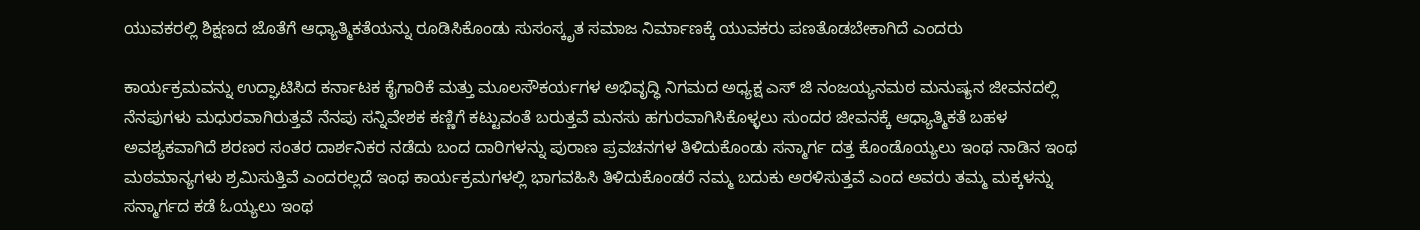ಯುವಕರಲ್ಲಿ ಶಿಕ್ಷಣದ ಜೊತೆಗೆ ಆಧ್ಯಾತ್ಮಿಕತೆಯನ್ನು ರೂಡಿಸಿಕೊಂಡು ಸುಸಂಸ್ಕೃತ ಸಮಾಜ ನಿರ್ಮಾಣಕ್ಕೆ ಯುವಕರು ಪಣತೊಡಬೇಕಾಗಿದೆ ಎಂದರು

ಕಾರ್ಯಕ್ರಮವನ್ನು ಉದ್ಘಾಟಿಸಿದ ಕರ್ನಾಟಕ ಕೈಗಾರಿಕೆ ಮತ್ತು ಮೂಲಸೌಕರ್ಯಗಳ ಅಭಿವೃದ್ಧಿ ನಿಗಮದ ಅಧ್ಯಕ್ಷ ಎಸ್ ಜಿ ನಂಜಯ್ಯನಮಠ ಮನುಷ್ಯನ ಜೀವನದಲ್ಲಿ ನೆನಪುಗಳು ಮಧುರವಾಗಿರುತ್ತವೆ ನೆನಪು ಸನ್ನಿವೇಶಕ ಕಣ್ಣಿಗೆ ಕಟ್ಟುವಂತೆ ಬರುತ್ತವೆ ಮನಸು ಹಗುರವಾಗಿಸಿಕೊಳ್ಳಲು ಸುಂದರ ಜೀವನಕ್ಕೆ ಆಧ್ಯಾತ್ಮಿಕತೆ ಬಹಳ ಅವಶ್ಯಕವಾಗಿದೆ ಶರಣರ ಸಂತರ ದಾರ್ಶನಿಕರ ನಡೆದು ಬಂದ ದಾರಿಗಳನ್ನು ಪುರಾಣ ಪ್ರವಚನಗಳ ತಿಳಿದುಕೊಂಡು ಸನ್ಮಾರ್ಗ ದತ್ತ ಕೊಂಡೊಯ್ಯಲು ಇಂಥ ನಾಡಿನ ಇಂಥ ಮಠಮಾನ್ಯಗಳು ಶ್ರಮಿಸುತ್ತಿವೆ ಎಂದರಲ್ಲದೆ ಇಂಥ ಕಾರ್ಯಕ್ರಮಗಳಲ್ಲಿ ಭಾಗವಹಿಸಿ ತಿಳಿದುಕೊಂಡರೆ ನಮ್ಮ ಬದುಕು ಅರಳಿಸುತ್ತವೆ ಎಂದ ಅವರು ತಮ್ಮ ಮಕ್ಕಳನ್ನು ಸನ್ಮಾರ್ಗದ ಕಡೆ ಓಯ್ಯಲು ಇಂಥ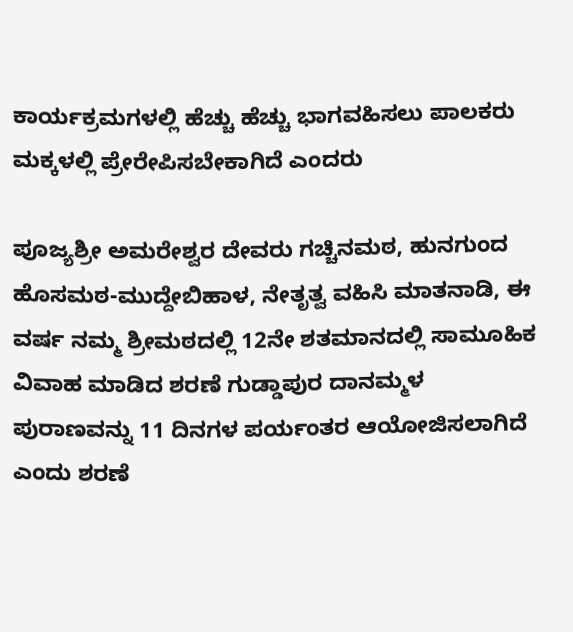ಕಾರ್ಯಕ್ರಮಗಳಲ್ಲಿ ಹೆಚ್ಚು ಹೆಚ್ಚು ಭಾಗವಹಿಸಲು ಪಾಲಕರು ಮಕ್ಕಳಲ್ಲಿ ಪ್ರೇರೇಪಿಸಬೇಕಾಗಿದೆ ಎಂದರು

ಪೂಜ್ಯಶ್ರೀ ಅಮರೇಶ್ವರ ದೇವರು ಗಚ್ಚಿನಮಠ, ಹುನಗುಂದ ಹೊಸಮಠ-ಮುದ್ದೇಬಿಹಾಳ, ನೇತೃತ್ವ ವಹಿಸಿ ಮಾತನಾಡಿ, ಈ ವರ್ಷ ನಮ್ಮ ಶ್ರೀಮಠದಲ್ಲಿ 12ನೇ ಶತಮಾನದಲ್ಲಿ ಸಾಮೂಹಿಕ ವಿವಾಹ ಮಾಡಿದ ಶರಣೆ ಗುಡ್ಡಾಪುರ ದಾನಮ್ಮಳ ಪುರಾಣವನ್ನು 11 ದಿನಗಳ ಪರ್ಯಂತರ ಆಯೋಜಿಸಲಾಗಿದೆ ಎಂದು ಶರಣೆ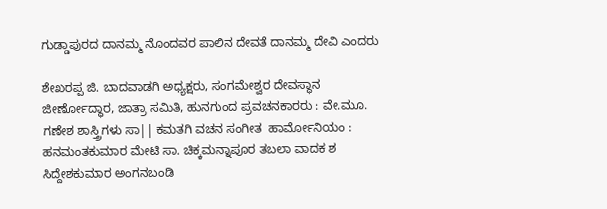ಗುಡ್ಡಾಪುರದ ದಾನಮ್ಮ ನೊಂದವರ ಪಾಲಿನ ದೇವತೆ ದಾನಮ್ಮ ದೇವಿ ಎಂದರು

ಶೇಖರಪ್ಪ ಜಿ. ಬಾದವಾಡಗಿ ಅಧ್ಯಕ್ಷರು, ಸಂಗಮೇಶ್ವರ ದೇವಸ್ಥಾನ ಜೀರ್ಣೋದ್ಧಾರ, ಜಾತ್ರಾ ಸಮಿತಿ, ಹುನಗುಂದ ಪ್ರವಚನಕಾರರು : ವೇ.ಮೂ. ಗಣೇಶ ಶಾಸ್ತ್ರಿಗಳು ಸಾ|| ಕಮತಗಿ ವಚನ ಸಂಗೀತ  ಹಾರ್ಮೋನಿಯಂ : ಹನಮಂತಕುಮಾರ ಮೇಟಿ ಸಾ. ಚಿಕ್ಕಮನ್ನಾಪೂರ ತಬಲಾ ವಾದಕ ಶ ಸಿದ್ದೇಶಕುಮಾರ ಅಂಗನಬಂಡಿ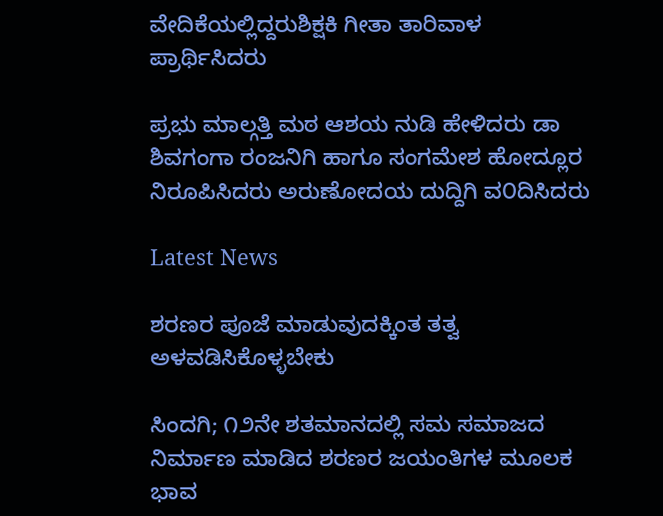ವೇದಿಕೆಯಲ್ಲಿದ್ದರುಶಿಕ್ಷಕಿ ಗೀತಾ ತಾರಿವಾಳ ಪ್ರಾರ್ಥಿಸಿದರು

ಪ್ರಭು ಮಾಲ್ಗತ್ತಿ ಮಠ ಆಶಯ ನುಡಿ ಹೇಳಿದರು ಡಾ ಶಿವಗಂಗಾ ರಂಜನಿಗಿ ಹಾಗೂ ಸಂಗಮೇಶ ಹೋದ್ಲೂರ ನಿರೂಪಿಸಿದರು ಅರುಣೋದಯ ದುದ್ದಿಗಿ ವ೦ದಿಸಿದರು

Latest News

ಶರಣರ ಪೂಜೆ ಮಾಡುವುದಕ್ಕಿಂತ ತತ್ವ ಅಳವಡಿಸಿಕೊಳ್ಳಬೇಕು

ಸಿಂದಗಿ; ೧೨ನೇ ಶತಮಾನದಲ್ಲಿ ಸಮ ಸಮಾಜದ ನಿರ್ಮಾಣ ಮಾಡಿದ ಶರಣರ ಜಯಂತಿಗಳ ಮೂಲಕ ಭಾವ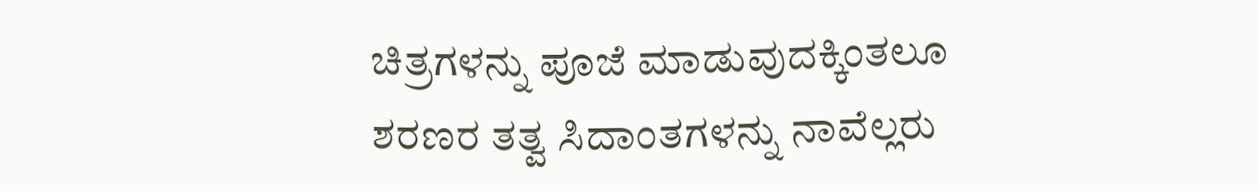ಚಿತ್ರಗಳನ್ನು ಪೂಜೆ ಮಾಡುವುದಕ್ಕಿಂತಲೂ ಶರಣರ ತತ್ವ ಸಿದಾಂತಗಳನ್ನು ನಾವೆಲ್ಲರು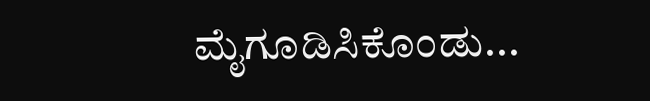ಮೈಗೂಡಿಸಿಕೊಂಡು...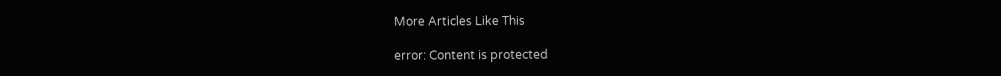More Articles Like This

error: Content is protected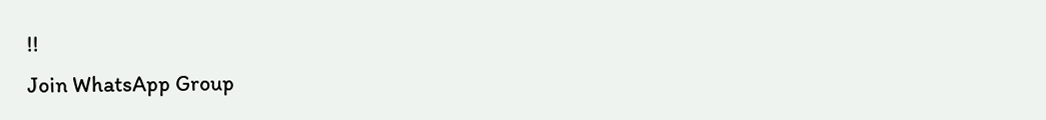!!
Join WhatsApp Group